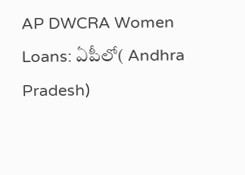AP DWCRA Women Loans: ఏపీలో( Andhra Pradesh)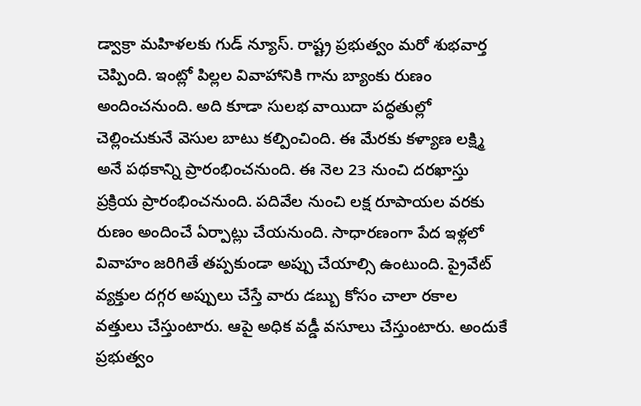డ్వాక్రా మహిళలకు గుడ్ న్యూస్. రాష్ట్ర ప్రభుత్వం మరో శుభవార్త చెప్పింది. ఇంట్లో పిల్లల వివాహానికి గాను బ్యాంకు రుణం అందించనుంది. అది కూడా సులభ వాయిదా పద్ధతుల్లో చెల్లించుకునే వెసుల బాటు కల్పించింది. ఈ మేరకు కళ్యాణ లక్ష్మి అనే పథకాన్ని ప్రారంభించనుంది. ఈ నెల 23 నుంచి దరఖాస్తు ప్రక్రియ ప్రారంభించనుంది. పదివేల నుంచి లక్ష రూపాయల వరకు రుణం అందించే ఏర్పాట్లు చేయనుంది. సాధారణంగా పేద ఇళ్లలో వివాహం జరిగితే తప్పకుండా అప్పు చేయాల్సి ఉంటుంది. ప్రైవేట్ వ్యక్తుల దగ్గర అప్పులు చేస్తే వారు డబ్బు కోసం చాలా రకాల వత్తులు చేస్తుంటారు. ఆపై అధిక వడ్డీ వసూలు చేస్తుంటారు. అందుకే ప్రభుత్వం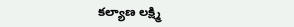కల్యాణ లక్ష్మి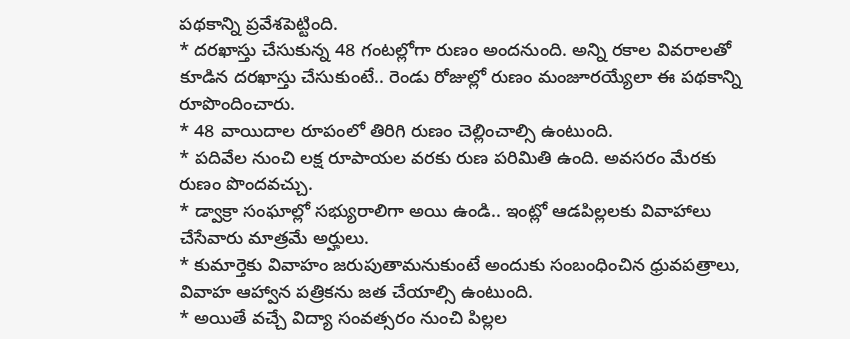పథకాన్ని ప్రవేశపెట్టింది.
* దరఖాస్తు చేసుకున్న 48 గంటల్లోగా రుణం అందనుంది. అన్ని రకాల వివరాలతో కూడిన దరఖాస్తు చేసుకుంటే.. రెండు రోజుల్లో రుణం మంజూరయ్యేలా ఈ పథకాన్ని రూపొందించారు.
* 48 వాయిదాల రూపంలో తిరిగి రుణం చెల్లించాల్సి ఉంటుంది.
* పదివేల నుంచి లక్ష రూపాయల వరకు రుణ పరిమితి ఉంది. అవసరం మేరకు రుణం పొందవచ్చు.
* డ్వాక్రా సంఘాల్లో సభ్యురాలిగా అయి ఉండి.. ఇంట్లో ఆడపిల్లలకు వివాహాలు చేసేవారు మాత్రమే అర్హులు.
* కుమార్తెకు వివాహం జరుపుతామనుకుంటే అందుకు సంబంధించిన ధ్రువపత్రాలు, వివాహ ఆహ్వాన పత్రికను జత చేయాల్సి ఉంటుంది.
* అయితే వచ్చే విద్యా సంవత్సరం నుంచి పిల్లల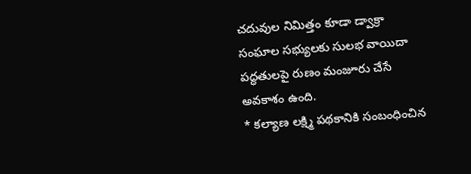చదువుల నిమిత్తం కూడా డ్వాక్రా సంఘాల సభ్యులకు సులభ వాయిదా పద్ధతులపై రుణం మంజూరు చేసే అవకాశం ఉంది.
* కల్యాణ లక్ష్మి పథకానికి సంబంధించిన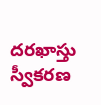దరఖాస్తు స్వీకరణ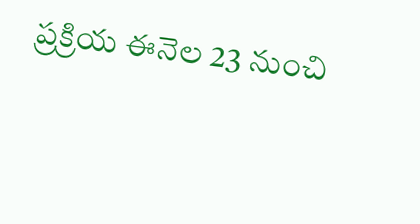ప్రక్రియ ఈనెల 23 నుంచి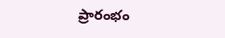ప్రారంభం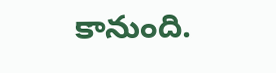కానుంది.